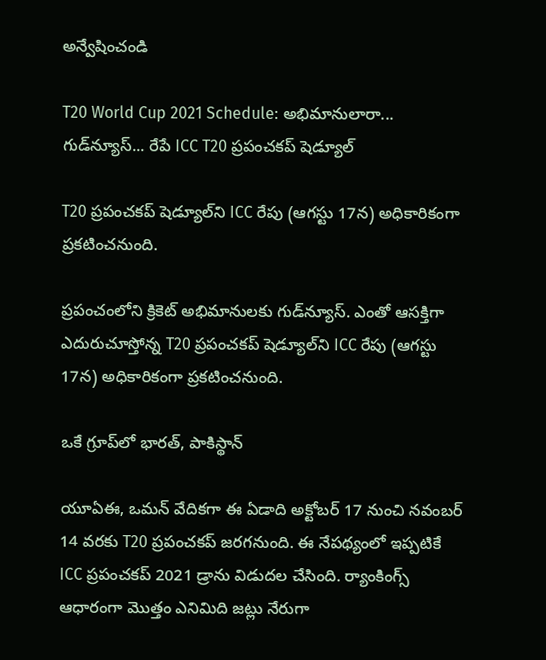అన్వేషించండి

T20 World Cup 2021 Schedule: అభిమానులారా... గుడ్‌న్యూస్... రేపే ICC T20 ప్రపంచకప్ షెడ్యూల్

T20 ప్రపంచకప్ షెడ్యూల్‌ని ICC రేపు (ఆగస్టు 17న) అధికారికంగా ప్రకటించనుంది.

ప్రపంచంలోని క్రికెట్ అభిమానులకు గుడ్‌న్యూస్. ఎంతో ఆసక్తిగా ఎదురుచూస్తోన్న T20 ప్రపంచకప్ షెడ్యూల్‌ని ICC రేపు (ఆగస్టు 17న) అధికారికంగా ప్రకటించనుంది.

ఒకే గ్రూప్‌లో భారత్, పాకిస్థాన్

యూఏఈ, ఒమన్‌ వేదికగా ఈ ఏడాది అక్టోబర్‌ 17 నుంచి నవంబర్‌ 14 వరకు T20 ప్రపంచకప్ జరగనుంది. ఈ నేపథ్యంలో ఇప్పటికే ICC ప్రపంచకప్‌ 2021 డ్రాను విడుదల చేసింది. ర్యాంకింగ్స్ ఆధారంగా మొత్తం ఎనిమిది జట్లు నేరుగా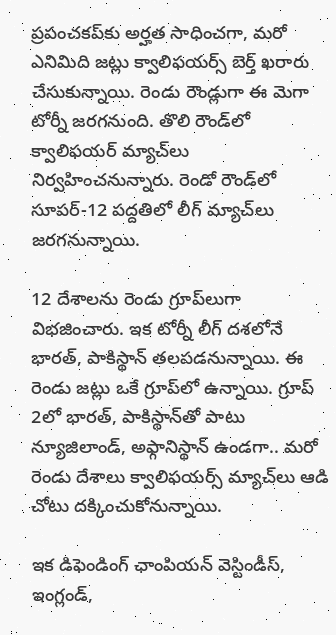ప్రపంచకప్‌కు అర్హత సాధించగా, మరో ఎనిమిది జట్లు క్వాలిఫయర్స్‌ బెర్త్‌ ఖరారు చేసుకున్నాయి. రెండు రౌండ్లుగా ఈ మెగా టోర్నీ జరగనుంది. తొలి రౌండ్‌లో క్వాలిఫయర్ మ్యాచ్‌లు నిర్వహించనున్నారు. రెండో రౌండ్‌లో సూపర్-12 పద్దతిలో లీగ్ మ్యాచ్‌లు జరగనున్నాయి.

12 దేశాలను రెండు గ్రూప్‌లుగా విభజించారు. ఇక టోర్నీ లీగ్ దశలోనే భారత్, పాకిస్థాన్ తలపడనున్నాయి. ఈ రెండు జట్లు ఒకే గ్రూప్‌లో ఉన్నాయి. గ్రూప్ 2లో భారత్, పాకిస్థాన్‌తో పాటు న్యూజిలాండ్, అఫ్గానిస్థాన్ ఉండగా.. మరో రెండు దేశాలు క్వాలిఫయర్స్ మ్యాచ్‌లు ఆడి చోటు దక్కించుకోనున్నాయి.

ఇక డిఫెండింగ్ ఛాంపియన్ వెస్టిండీస్, ఇంగ్లండ్,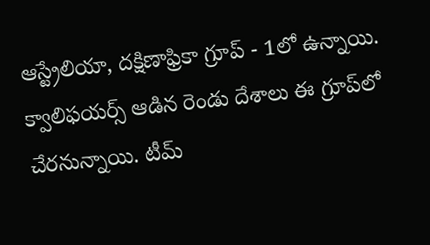ఆస్ట్రేలియా, దక్షిణాఫ్రికా గ్రూప్ - 1లో ఉన్నాయి. క్వాలిఫయర్స్ ఆడిన రెండు దేశాలు ఈ గ్రూప్‌లో చేరనున్నాయి. టీమ్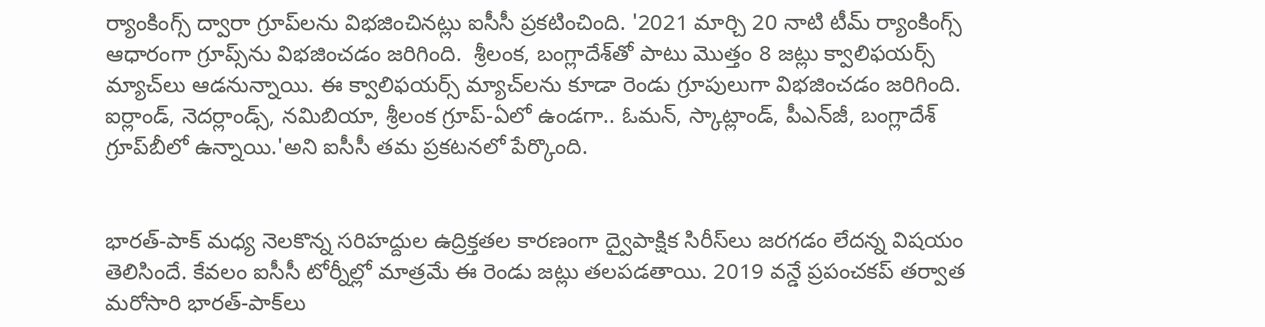ర్యాంకింగ్స్ ద్వారా గ్రూప్‌లను విభజించినట్లు ఐసీసీ ప్రకటించింది. '2021 మార్చి 20 నాటి టీమ్ ర్యాంకింగ్స్ ఆధారంగా గ్రూప్స్‌ను విభజించడం జరిగింది.  శ్రీలంక, బంగ్లాదేశ్‌తో పాటు మొత్తం 8 జట్లు క్వాలిఫయర్స్ మ్యాచ్‌లు ఆడనున్నాయి. ఈ క్వాలిఫయర్స్ మ్యాచ్‌లను కూడా రెండు గ్రూపులుగా విభజించడం జరిగింది. ఐర్లాండ్, నెదర్లాండ్స్, నమిబియా, శ్రీలంక గ్రూప్-ఏలో ఉండగా.. ఓమన్, స్కాట్లాండ్, పీఎన్‌జీ, బంగ్లాదేశ్ గ్రూప్‌బీలో ఉన్నాయి.'అని ఐసీసీ తమ ప్రకటనలో పేర్కొంది.


భారత్-పాక్ మధ్య నెలకొన్న సరిహద్దుల ఉద్రిక్తతల కారణంగా ద్వైపాక్షిక సిరీస్‌లు జరగడం లేదన్న విషయం తెలిసిందే. కేవలం ఐసీసీ టోర్నీల్లో మాత్రమే ఈ రెండు జట్లు తలపడతాయి. 2019 వన్డే ప్రపంచకప్ తర్వాత మరోసారి భారత్-పాక్‌లు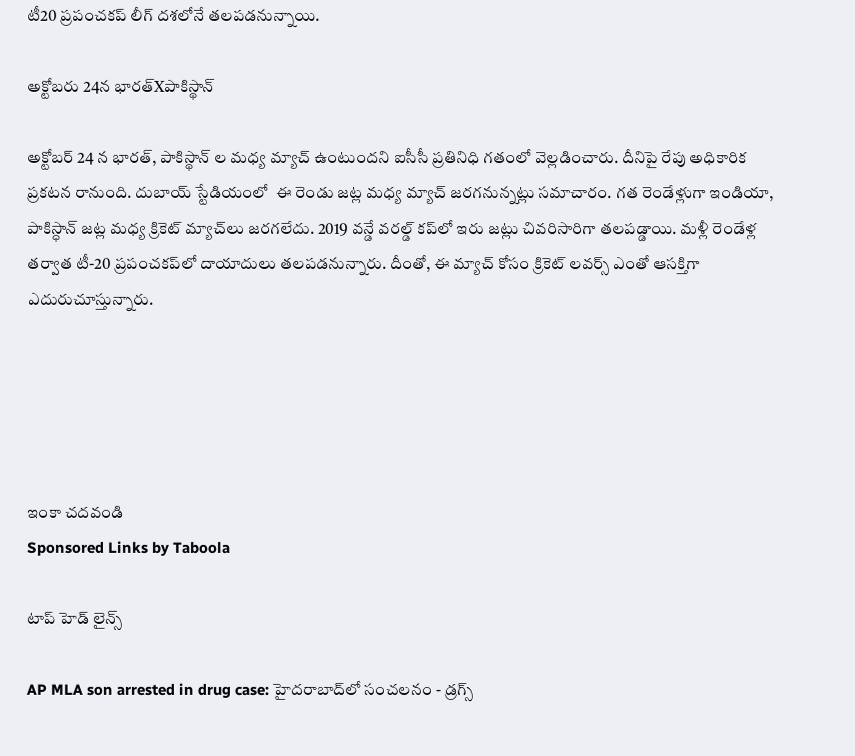టీ20 ప్రపంచకప్ లీగ్ దశలోనే తలపడనున్నాయి.

అక్టోబరు 24న భారత్Xపాకిస్థాన్

అక్టోబర్ 24 న భారత్, పాకిస్థాన్ ల మధ్య మ్యాచ్ ఉంటుందని ఐసీసీ ప్రతినిధి గతంలో వెల్లడించారు. దీనిపై రేపు అధికారిక ప్రకటన రానుంది. దుబాయ్ స్టేడియంలో  ఈ రెండు జట్ల మధ్య మ్యాచ్ జరగనున్నట్లు సమాచారం. గత రెండేళ్లుగా ఇండియా, పాకిస్ధాన్ జట్ల మధ్య క్రికెట్ మ్యాచ్‌లు జరగలేదు. 2019 వన్డే వరల్డ్ కప్‌లో ఇరు జట్లు చివరిసారిగా తలపడ్డాయి. మళ్లీ రెండేళ్ల తర్వాత టీ-20 ప్రపంచకప్‌లో దాయాదులు తలపడనున్నారు. దీంతో, ఈ మ్యాచ్ కోసం క్రికెట్ లవర్స్ ఎంతో ఆసక్తిగా ఎదురుచూస్తున్నారు.





ఇంకా చదవండి
Sponsored Links by Taboola

టాప్ హెడ్ లైన్స్

AP MLA son arrested in drug case: హైదరాబాద్‌లో సంచలనం - డ్రగ్స్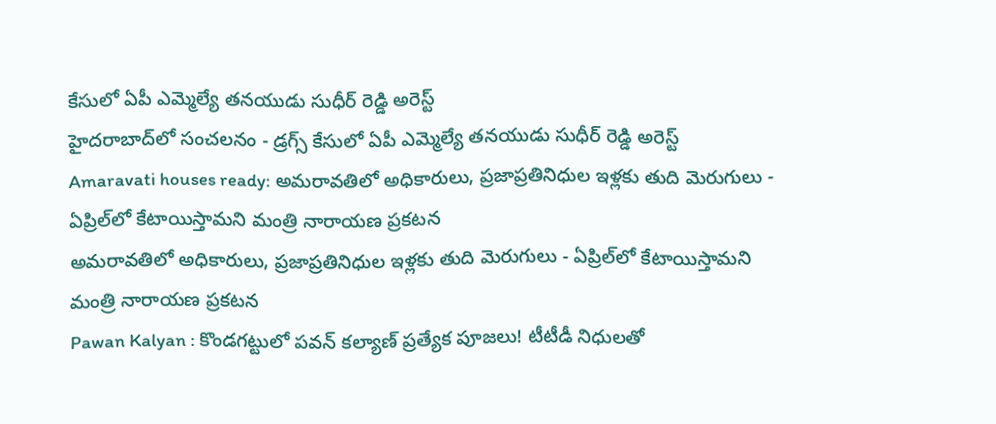కేసులో ఏపీ ఎమ్మెల్యే తనయుడు సుధీర్ రెడ్డి అరెస్ట్
హైదరాబాద్‌లో సంచలనం - డ్రగ్స్ కేసులో ఏపీ ఎమ్మెల్యే తనయుడు సుధీర్ రెడ్డి అరెస్ట్
Amaravati houses ready: అమరావతిలో అధికారులు, ప్రజాప్రతినిధుల ఇళ్లకు తుది మెరుగులు - ఏప్రిల్‌లో కేటాయిస్తామని మంత్రి నారాయణ ప్రకటన
అమరావతిలో అధికారులు, ప్రజాప్రతినిధుల ఇళ్లకు తుది మెరుగులు - ఏప్రిల్‌లో కేటాయిస్తామని మంత్రి నారాయణ ప్రకటన
Pawan Kalyan : కొండగట్టులో పవన్ కల్యాణ్ ప్రత్యేక పూజలు! టీటీడీ నిధులతో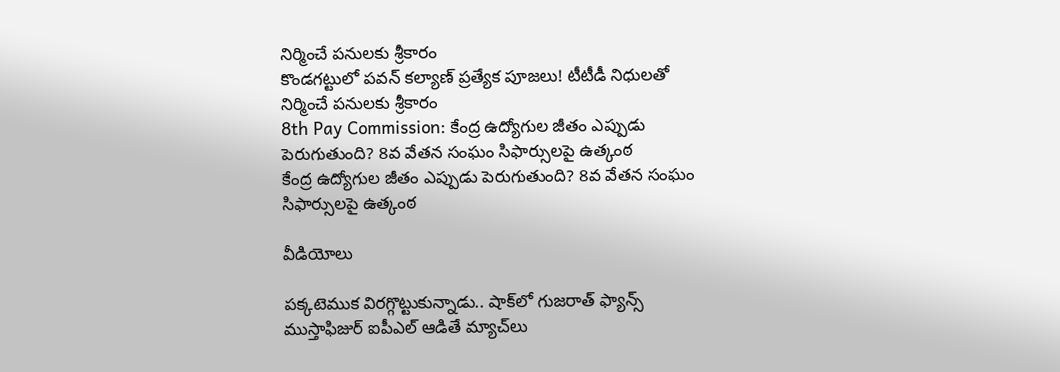నిర్మించే పనులకు శ్రీకారం
కొండగట్టులో పవన్ కల్యాణ్ ప్రత్యేక పూజలు! టీటీడీ నిధులతో నిర్మించే పనులకు శ్రీకారం
8th Pay Commission: కేంద్ర ఉద్యోగుల జీతం ఎప్పుడు పెరుగుతుంది? 8వ వేతన సంఘం సిఫార్సులపై ఉత్కంఠ
కేంద్ర ఉద్యోగుల జీతం ఎప్పుడు పెరుగుతుంది? 8వ వేతన సంఘం సిఫార్సులపై ఉత్కంఠ

వీడియోలు

పక్కటెముక విరగ్గొట్టుకున్నాడు.. షాక్‌లో గుజరాత్ ఫ్యాన్స్
ముస్తాఫిజుర్‌ ఐపీఎల్ ఆడితే మ్యాచ్‌లు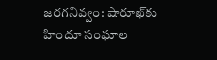జరగనివ్వం: షారూఖ్‌కు హిందూ సంఘాల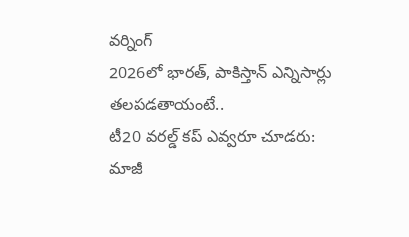వర్నింగ్
2026లో భారత్, పాకిస్తాన్ ఎన్నిసార్లు తలపడతాయంటే..
టీ20 వరల్డ్ కప్ ఎవ్వరూ చూడరు: మాజీ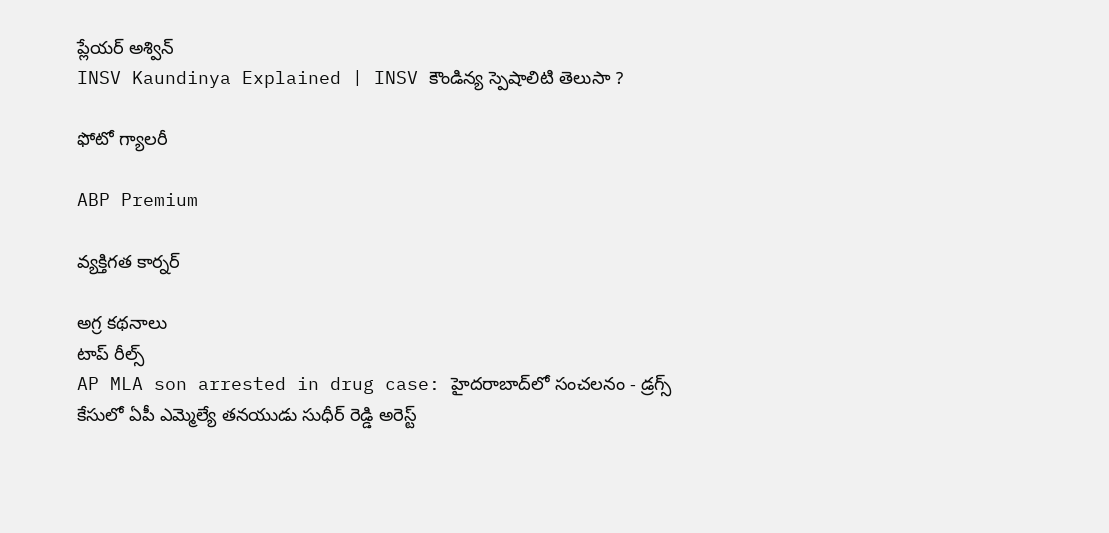ప్లేయర్ అశ్విన్
INSV Kaundinya Explained | INSV కౌండిన్య స్పెషాలిటి తెలుసా ?

ఫోటో గ్యాలరీ

ABP Premium

వ్యక్తిగత కార్నర్

అగ్ర కథనాలు
టాప్ రీల్స్
AP MLA son arrested in drug case: హైదరాబాద్‌లో సంచలనం - డ్రగ్స్ కేసులో ఏపీ ఎమ్మెల్యే తనయుడు సుధీర్ రెడ్డి అరెస్ట్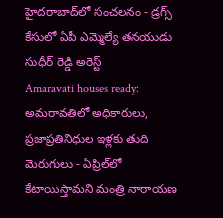హైదరాబాద్‌లో సంచలనం - డ్రగ్స్ కేసులో ఏపీ ఎమ్మెల్యే తనయుడు సుధీర్ రెడ్డి అరెస్ట్
Amaravati houses ready: అమరావతిలో అధికారులు, ప్రజాప్రతినిధుల ఇళ్లకు తుది మెరుగులు - ఏప్రిల్‌లో కేటాయిస్తామని మంత్రి నారాయణ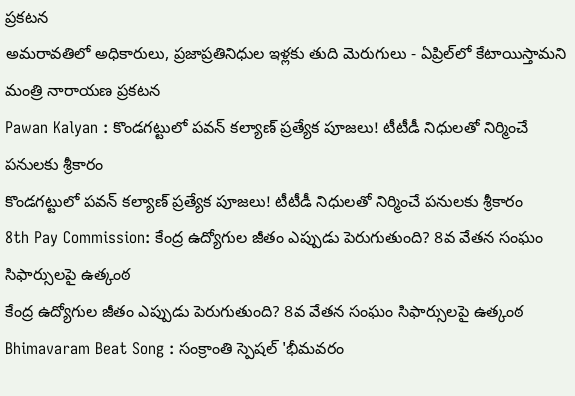ప్రకటన
అమరావతిలో అధికారులు, ప్రజాప్రతినిధుల ఇళ్లకు తుది మెరుగులు - ఏప్రిల్‌లో కేటాయిస్తామని మంత్రి నారాయణ ప్రకటన
Pawan Kalyan : కొండగట్టులో పవన్ కల్యాణ్ ప్రత్యేక పూజలు! టీటీడీ నిధులతో నిర్మించే పనులకు శ్రీకారం
కొండగట్టులో పవన్ కల్యాణ్ ప్రత్యేక పూజలు! టీటీడీ నిధులతో నిర్మించే పనులకు శ్రీకారం
8th Pay Commission: కేంద్ర ఉద్యోగుల జీతం ఎప్పుడు పెరుగుతుంది? 8వ వేతన సంఘం సిఫార్సులపై ఉత్కంఠ
కేంద్ర ఉద్యోగుల జీతం ఎప్పుడు పెరుగుతుంది? 8వ వేతన సంఘం సిఫార్సులపై ఉత్కంఠ
Bhimavaram Beat Song : సంక్రాంతి స్పెషల్ 'భీమవరం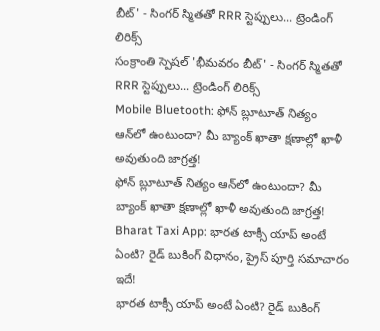బీట్' - సింగర్ స్మితతో RRR స్టెప్పులు... ట్రెండింగ్ లిరిక్స్
సంక్రాంతి స్పెషల్ 'భీమవరం బీట్' - సింగర్ స్మితతో RRR స్టెప్పులు... ట్రెండింగ్ లిరిక్స్
Mobile Bluetooth: ఫోన్ బ్లూటూత్ నిత్యం ఆన్‌లో ఉంటుందా? మీ బ్యాంక్ ఖాతా క్షణాల్లో ఖాళీ అవుతుంది జాగ్రత్త!
ఫోన్ బ్లూటూత్ నిత్యం ఆన్‌లో ఉంటుందా? మీ బ్యాంక్ ఖాతా క్షణాల్లో ఖాళీ అవుతుంది జాగ్రత్త!
Bharat Taxi App: భారత టాక్సీ యాప్ అంటే ఏంటి? రైడ్ బుకింగ్ విధానం, ప్రైస్‌ పూర్తి సమాచారం ఇదే!
భారత టాక్సీ యాప్ అంటే ఏంటి? రైడ్ బుకింగ్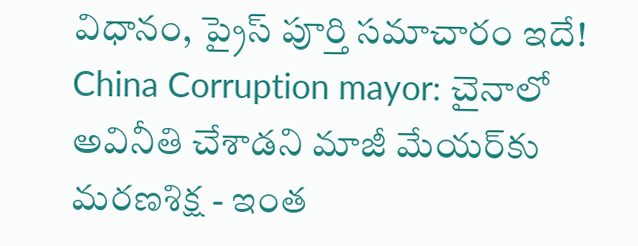విధానం, ప్రైస్‌ పూర్తి సమాచారం ఇదే!
China Corruption mayor: చైనాలో అవినీతి చేశాడని మాజీ మేయర్‌కు మరణశిక్ష - ఇంత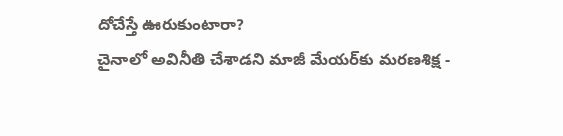దోచేస్తే ఊరుకుంటారా?
చైనాలో అవినీతి చేశాడని మాజీ మేయర్‌కు మరణశిక్ష -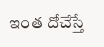ఇంత దోచేస్తే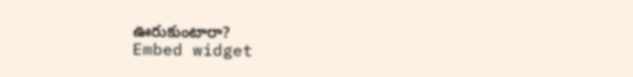ఊరుకుంటారా?
Embed widget